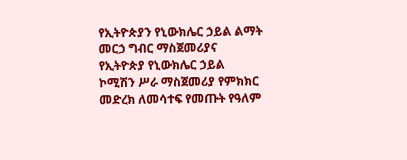የኢትዮጵያን የኒውክሌር ኃይል ልማት መርኃ ግብር ማስጀመሪያና የኢትዮጵያ የኒውክሌር ኃይል ኮሚሽን ሥራ ማስጀመሪያ የምክክር መድረክ ለመሳተፍ የመጡት የዓለም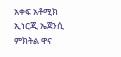አቀፍ አቶሚክ ኢነርጂ ኤጀንሲ ምክትል ዋና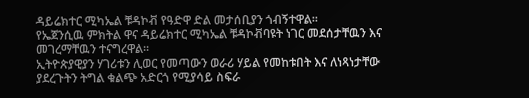ዳይሬክተር ሚካኤል ቹዳኮቭ የዓድዋ ድል መታሰቢያን ጎብኝተዋል፡፡
የኤጀንሲዉ ምክትል ዋና ዳይሬክተር ሚካኤል ቹዳኮቭባዩት ነገር መደሰታቸዉን እና መገረማቸዉን ተናግረዋል፡፡
ኢትዮጵያዊያን ሃገሪቱን ሊወር የመጣውን ወራሪ ሃይል የመከቱበት እና ለነጻነታቸው ያደረጉትን ትግል ቁልጭ አድርጎ የሚያሳይ ስፍራ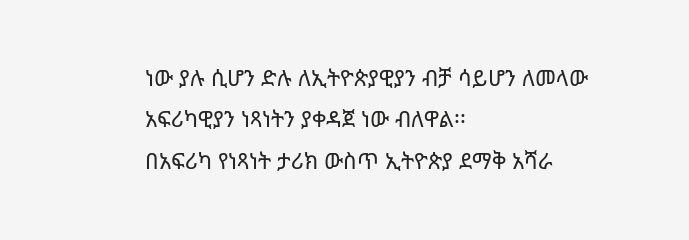ነው ያሉ ሲሆን ድሉ ለኢትዮጵያዊያን ብቻ ሳይሆን ለመላው አፍሪካዊያን ነጻነትን ያቀዳጀ ነው ብለዋል፡፡
በአፍሪካ የነጻነት ታሪክ ውስጥ ኢትዮጵያ ደማቅ አሻራ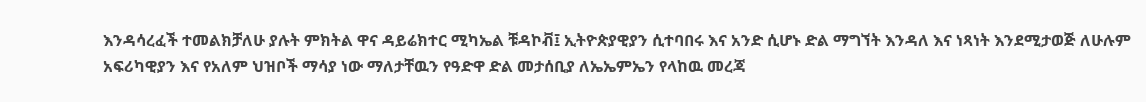እንዳሳረፈች ተመልክቻለሁ ያሉት ምክትል ዋና ዳይሬክተር ሚካኤል ቹዳኮቭ፤ ኢትዮጵያዊያን ሲተባበሩ እና አንድ ሲሆኑ ድል ማግኘት እንዳለ እና ነጻነት እንደሚታወጅ ለሁሉም አፍሪካዊያን እና የአለም ህዝቦች ማሳያ ነው ማለታቸዉን የዓድዋ ድል መታሰቢያ ለኤኤምኤን የላከዉ መረጃ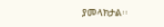ያመላክታል፡፡